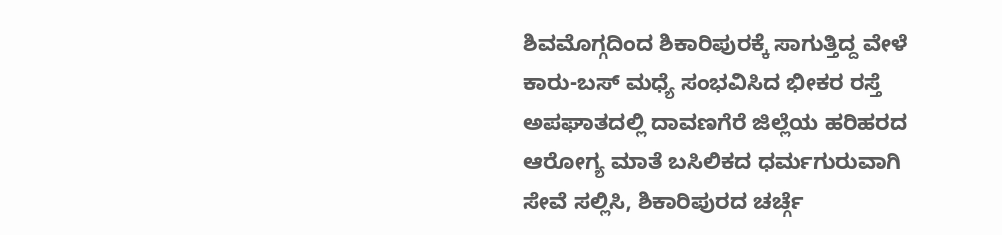ಶಿವಮೊಗ್ಗದಿಂದ ಶಿಕಾರಿಪುರಕ್ಕೆ ಸಾಗುತ್ತಿದ್ದ ವೇಳೆ ಕಾರು-ಬಸ್ ಮಧ್ಯೆ ಸಂಭವಿಸಿದ ಭೀಕರ ರಸ್ತೆ ಅಪಘಾತದಲ್ಲಿ ದಾವಣಗೆರೆ ಜಿಲ್ಲೆಯ ಹರಿಹರದ ಆರೋಗ್ಯ ಮಾತೆ ಬಸಿಲಿಕದ ಧರ್ಮಗುರುವಾಗಿ ಸೇವೆ ಸಲ್ಲಿಸಿ, ಶಿಕಾರಿಪುರದ ಚರ್ಚ್ಗೆ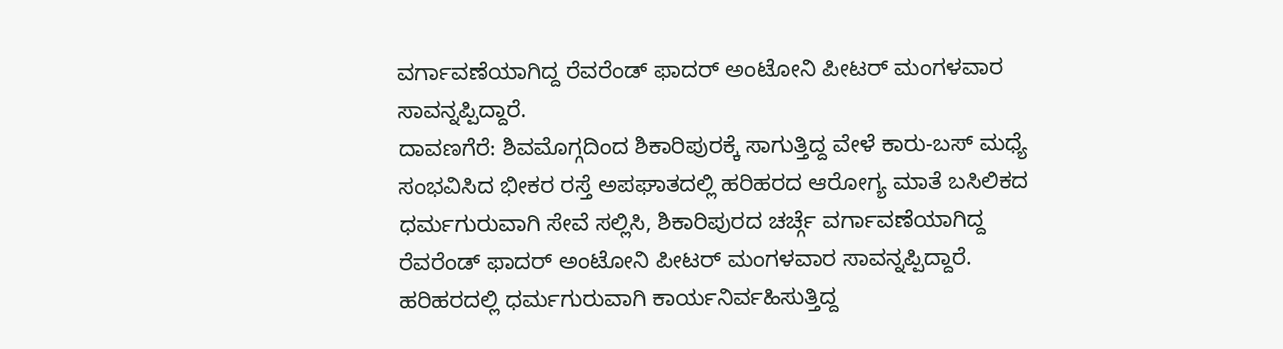ವರ್ಗಾವಣೆಯಾಗಿದ್ದ ರೆವರೆಂಡ್ ಫಾದರ್ ಅಂಟೋನಿ ಪೀಟರ್ ಮಂಗಳವಾರ ಸಾವನ್ನಪ್ಪಿದ್ದಾರೆ.
ದಾವಣಗೆರೆ: ಶಿವಮೊಗ್ಗದಿಂದ ಶಿಕಾರಿಪುರಕ್ಕೆ ಸಾಗುತ್ತಿದ್ದ ವೇಳೆ ಕಾರು-ಬಸ್ ಮಧ್ಯೆ ಸಂಭವಿಸಿದ ಭೀಕರ ರಸ್ತೆ ಅಪಘಾತದಲ್ಲಿ ಹರಿಹರದ ಆರೋಗ್ಯ ಮಾತೆ ಬಸಿಲಿಕದ ಧರ್ಮಗುರುವಾಗಿ ಸೇವೆ ಸಲ್ಲಿಸಿ, ಶಿಕಾರಿಪುರದ ಚರ್ಚ್ಗೆ ವರ್ಗಾವಣೆಯಾಗಿದ್ದ ರೆವರೆಂಡ್ ಫಾದರ್ ಅಂಟೋನಿ ಪೀಟರ್ ಮಂಗಳವಾರ ಸಾವನ್ನಪ್ಪಿದ್ದಾರೆ.
ಹರಿಹರದಲ್ಲಿ ಧರ್ಮಗುರುವಾಗಿ ಕಾರ್ಯನಿರ್ವಹಿಸುತ್ತಿದ್ದ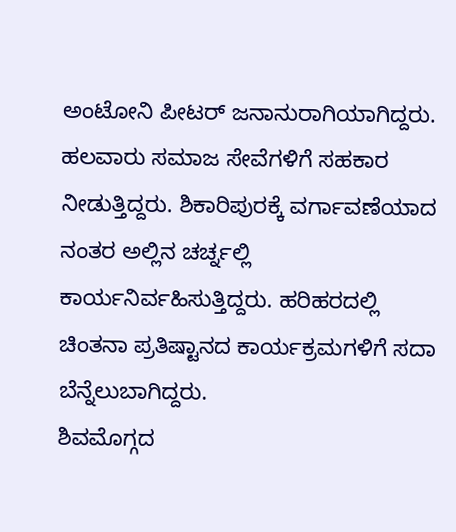ಅಂಟೋನಿ ಪೀಟರ್ ಜನಾನುರಾಗಿಯಾಗಿದ್ದರು. ಹಲವಾರು ಸಮಾಜ ಸೇವೆಗಳಿಗೆ ಸಹಕಾರ ನೀಡುತ್ತಿದ್ದರು. ಶಿಕಾರಿಪುರಕ್ಕೆ ವರ್ಗಾವಣೆಯಾದ ನಂತರ ಅಲ್ಲಿನ ಚರ್ಚ್ನಲ್ಲಿ ಕಾರ್ಯನಿರ್ವಹಿಸುತ್ತಿದ್ದರು. ಹರಿಹರದಲ್ಲಿ ಚಿಂತನಾ ಪ್ರತಿಷ್ಟಾನದ ಕಾರ್ಯಕ್ರಮಗಳಿಗೆ ಸದಾ ಬೆನ್ನೆಲುಬಾಗಿದ್ದರು.
ಶಿವಮೊಗ್ಗದ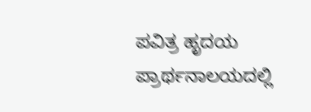ಪವಿತ್ರ ಹೃದಯ ಪ್ರಾರ್ಥನಾಲಯದಲ್ಲಿ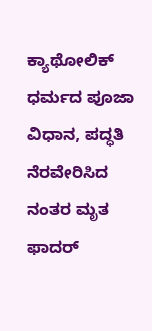ಕ್ಯಾಥೋಲಿಕ್ ಧರ್ಮದ ಪೂಜಾ ವಿಧಾನ, ಪದ್ಧತಿ ನೆರವೇರಿಸಿದ ನಂತರ ಮೃತ ಫಾದರ್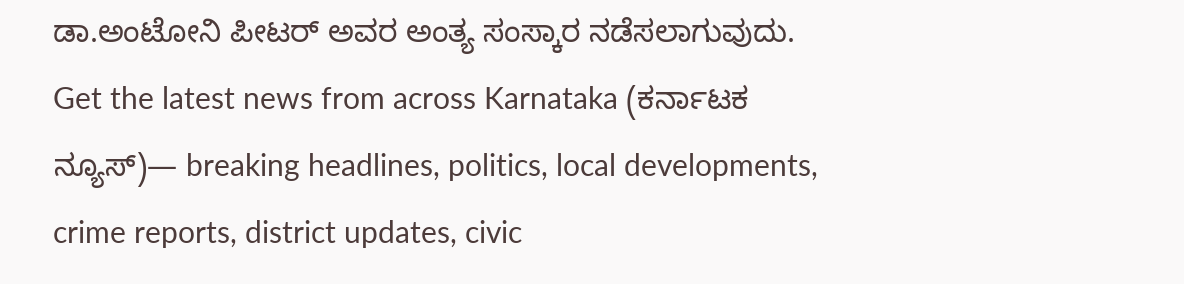ಡಾ.ಅಂಟೋನಿ ಪೀಟರ್ ಅವರ ಅಂತ್ಯ ಸಂಸ್ಕಾರ ನಡೆಸಲಾಗುವುದು.
Get the latest news from across Karnataka (ಕರ್ನಾಟಕ ನ್ಯೂಸ್)— breaking headlines, politics, local developments, crime reports, district updates, civic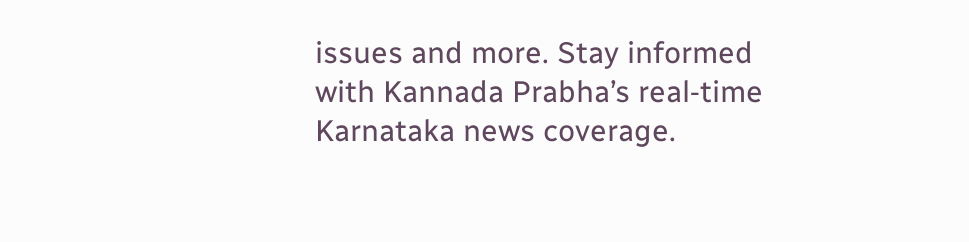issues and more. Stay informed with Kannada Prabha’s real‑time Karnataka news coverage.